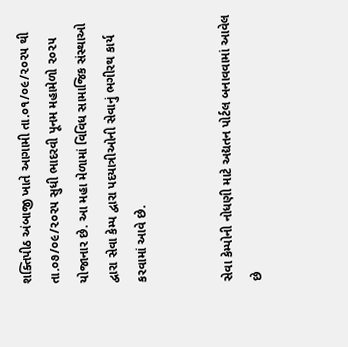શક્તિપીઠ અંબાજી ખાતે આગામી તા.૦૧/૦૯/૨૦૨૫ થી તા.૦૭/૦૯/૨૦૨૫ સુધી ભાદરવી પૂનમ મહામેળો ૨૦૨૫ યોજાનાર છે. આ મહા મેળામાં વિવિધ સામાજિક સંસ્થાઓ દ્વારા સેવા કેમ્પ દ્વારા પદયાત્રીઓની સેવાનું ભગીરથ કાર્ય કરવામાં આવે છે.


સેવા કેમ્પોની નોધણી માટે અદ્યતન પોર્ટલ બનાવવામાં આવેલ છે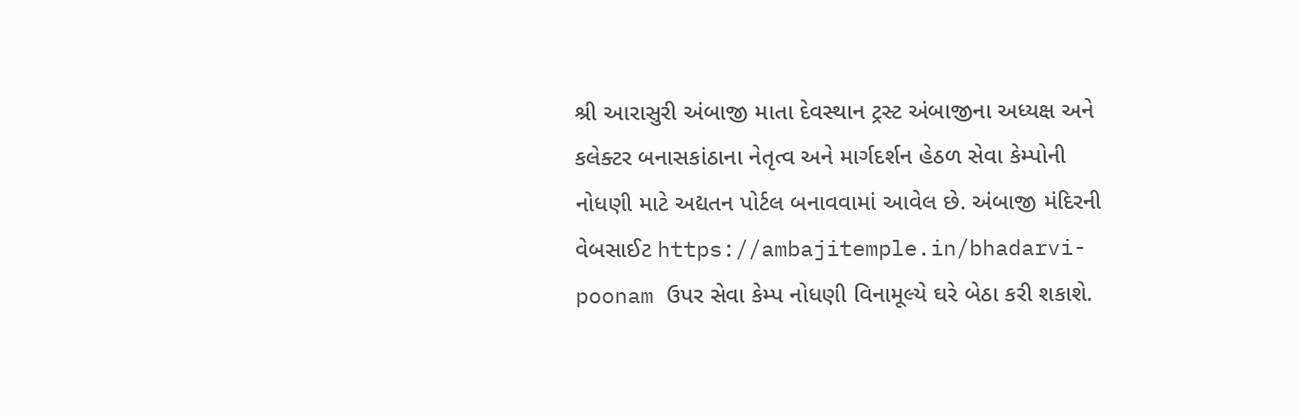શ્રી આરાસુરી અંબાજી માતા દેવસ્થાન ટ્રસ્ટ અંબાજીના અધ્યક્ષ અને કલેક્ટર બનાસકાંઠાના નેતૃત્વ અને માર્ગદર્શન હેઠળ સેવા કેમ્પોની નોધણી માટે અદ્યતન પોર્ટલ બનાવવામાં આવેલ છે. અંબાજી મંદિરની વેબસાઈટ https://ambajitemple.in/bhadarvi-poonam ઉપર સેવા કેમ્પ નોધણી વિનામૂલ્યે ઘરે બેઠા કરી શકાશે.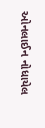ઓનલાઈન નોધાયેલ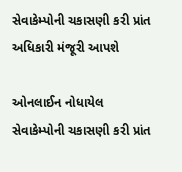સેવાકેમ્પોની ચકાસણી કરી પ્રાંત અધિકારી મંજૂરી આપશે

ઓનલાઈન નોધાયેલ સેવાકેમ્પોની ચકાસણી કરી પ્રાંત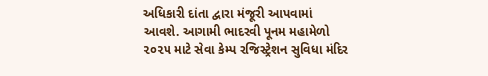અધિકારી દાંતા દ્વારા મંજૂરી આપવામાં આવશે. આગામી ભાદરવી પૂનમ મહામેળો ૨૦૨૫ માટે સેવા કેમ્પ રજિસ્ટ્રેશન સુવિધા મંદિર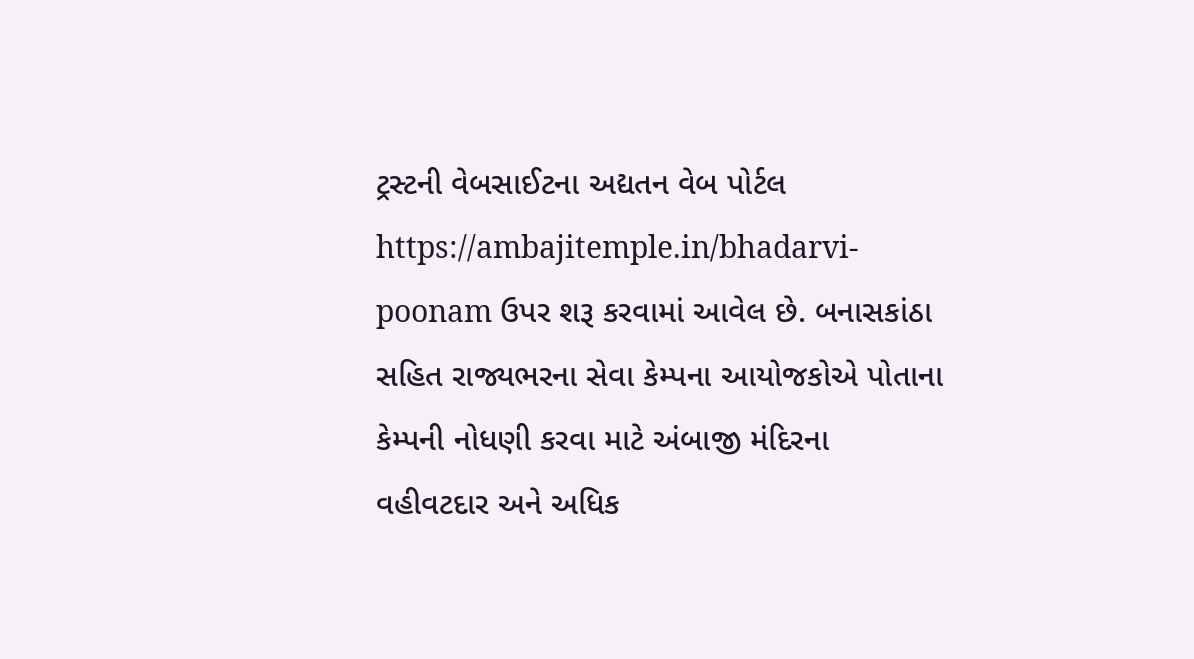ટ્રસ્ટની વેબસાઈટના અદ્યતન વેબ પોર્ટલ https://ambajitemple.in/bhadarvi-poonam ઉપર શરૂ કરવામાં આવેલ છે. બનાસકાંઠા સહિત રાજ્યભરના સેવા કેમ્પના આયોજકોએ પોતાના કેમ્પની નોધણી કરવા માટે અંબાજી મંદિરના વહીવટદાર અને અધિક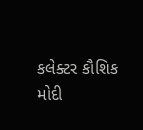કલેક્ટર કૌશિક મોદી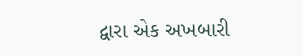દ્વારા એક અખબારી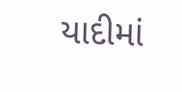યાદીમાં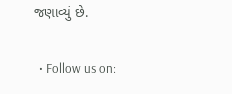જણાવ્યું છે.

  • Follow us on: